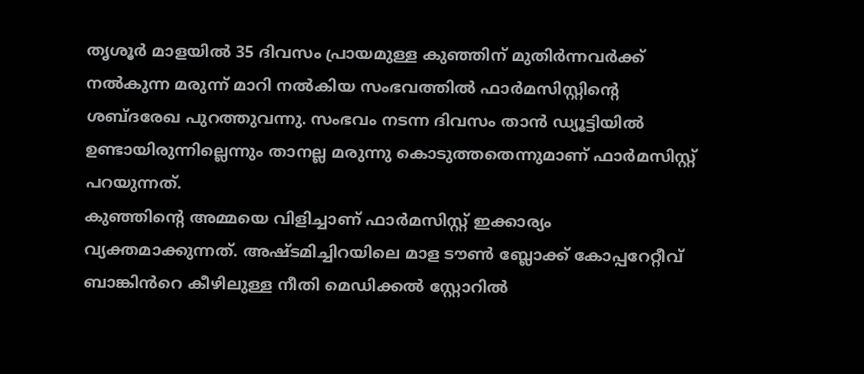തൃശൂർ മാളയിൽ 35 ദിവസം പ്രായമുള്ള കുഞ്ഞിന് മുതിർന്നവർക്ക് നൽകുന്ന മരുന്ന് മാറി നൽകിയ സംഭവത്തിൽ ഫാർമസിസ്റ്റിന്റെ ശബ്ദരേഖ പുറത്തുവന്നു. സംഭവം നടന്ന ദിവസം താൻ ഡ്യൂട്ടിയിൽ ഉണ്ടായിരുന്നില്ലെന്നും താനല്ല മരുന്നു കൊടുത്തതെന്നുമാണ് ഫാർമസിസ്റ്റ് പറയുന്നത്.
കുഞ്ഞിന്റെ അമ്മയെ വിളിച്ചാണ് ഫാർമസിസ്റ്റ് ഇക്കാര്യം വ്യക്തമാക്കുന്നത്. അഷ്ടമിച്ചിറയിലെ മാള ടൗൺ ബ്ലോക്ക് കോപ്പറേറ്റീവ് ബാങ്കിൻറെ കീഴിലുള്ള നീതി മെഡിക്കൽ സ്റ്റോറിൽ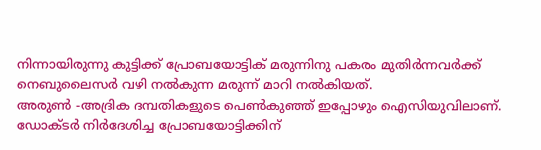നിന്നായിരുന്നു കുട്ടിക്ക് പ്രോബയോട്ടിക് മരുന്നിനു പകരം മുതിർന്നവർക്ക് നെബുലൈസർ വഴി നൽകുന്ന മരുന്ന് മാറി നൽകിയത്.
അരുൺ -അദ്രിക ദമ്പതികളുടെ പെൺകുഞ്ഞ് ഇപ്പോഴും ഐസിയുവിലാണ്. ഡോക്ടർ നിർദേശിച്ച പ്രോബയോട്ടിക്കിന്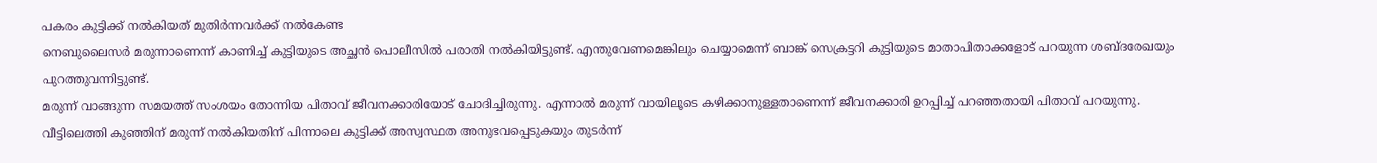പകരം കുട്ടിക്ക് നൽകിയത് മുതിർന്നവർക്ക് നൽകേണ്ട
നെബുലൈസർ മരുന്നാണെന്ന് കാണിച്ച് കുട്ടിയുടെ അച്ഛൻ പൊലീസിൽ പരാതി നൽകിയിട്ടുണ്ട്. എന്തുവേണമെങ്കിലും ചെയ്യാമെന്ന് ബാങ്ക് സെക്രട്ടറി കുട്ടിയുടെ മാതാപിതാക്കളോട് പറയുന്ന ശബ്ദരേഖയും പുറത്തുവന്നിട്ടുണ്ട്.
മരുന്ന് വാങ്ങുന്ന സമയത്ത് സംശയം തോന്നിയ പിതാവ് ജീവനക്കാരിയോട് ചോദിച്ചിരുന്നു. എന്നാൽ മരുന്ന് വായിലൂടെ കഴിക്കാനുള്ളതാണെന്ന് ജീവനക്കാരി ഉറപ്പിച്ച് പറഞ്ഞതായി പിതാവ് പറയുന്നു.
വീട്ടിലെത്തി കുഞ്ഞിന് മരുന്ന് നൽകിയതിന് പിന്നാലെ കുട്ടിക്ക് അസ്വസ്ഥത അനുഭവപ്പെടുകയും തുടർന്ന്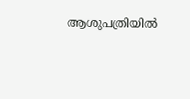ആശുപത്രിയിൽ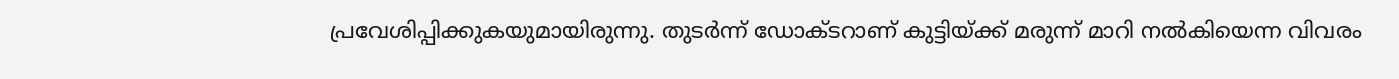പ്രവേശിപ്പിക്കുകയുമായിരുന്നു. തുടർന്ന് ഡോക്ടറാണ് കുട്ടിയ്ക്ക് മരുന്ന് മാറി നൽകിയെന്ന വിവരം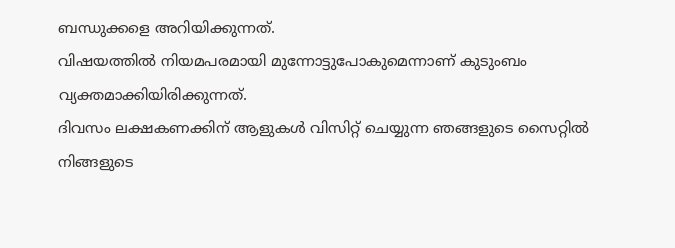ബന്ധുക്കളെ അറിയിക്കുന്നത്.
വിഷയത്തിൽ നിയമപരമായി മുന്നോട്ടുപോകുമെന്നാണ് കുടുംബം വ്യക്തമാക്കിയിരിക്കുന്നത്.
ദിവസം ലക്ഷകണക്കിന് ആളുകൾ വിസിറ്റ് ചെയ്യുന്ന ഞങ്ങളുടെ സൈറ്റിൽ നിങ്ങളുടെ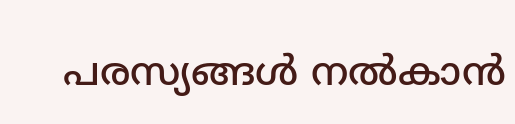പരസ്യങ്ങൾ നൽകാൻ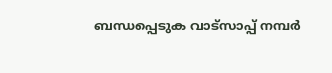ബന്ധപ്പെടുക വാട്സാപ്പ് നമ്പർ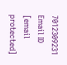7012309231 Email ID [email protected]